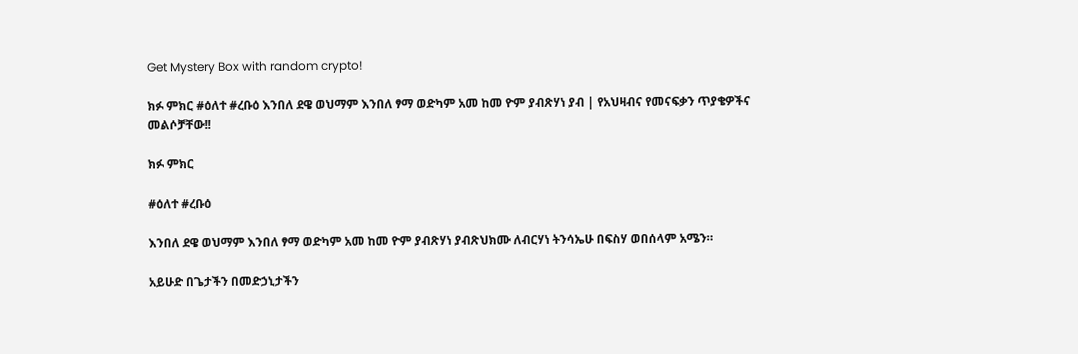Get Mystery Box with random crypto!

ክፉ ምክር #ዕለተ #ረቡዕ እንበለ ደዌ ወህማም እንበለ ፃማ ወድካም አመ ከመ ዮም ያብጽሃነ ያብ | የአህዛብና የመናፍቃን ጥያቄዎችና መልሶቻቸው!!

ክፉ ምክር

#ዕለተ #ረቡዕ

እንበለ ደዌ ወህማም እንበለ ፃማ ወድካም አመ ከመ ዮም ያብጽሃነ ያብጽህክሙ ለብርሃነ ትንሳኤሁ በፍስሃ ወበሰላም አሜን።

አይሁድ በጌታችን በመድኃኒታችን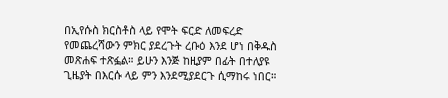በኢየሱስ ክርስቶስ ላይ የሞት ፍርድ ለመፍረድ የመጨረሻውን ምክር ያደረጉት ረቡዕ እንደ ሆነ በቅዱስ መጽሐፍ ተጽፏል። ይሁን እንጅ ከዚያም በፊት በተለያዩ ጊዜያት በእርሱ ላይ ምን እንደሚያደርጉ ሲማከሩ ነበር።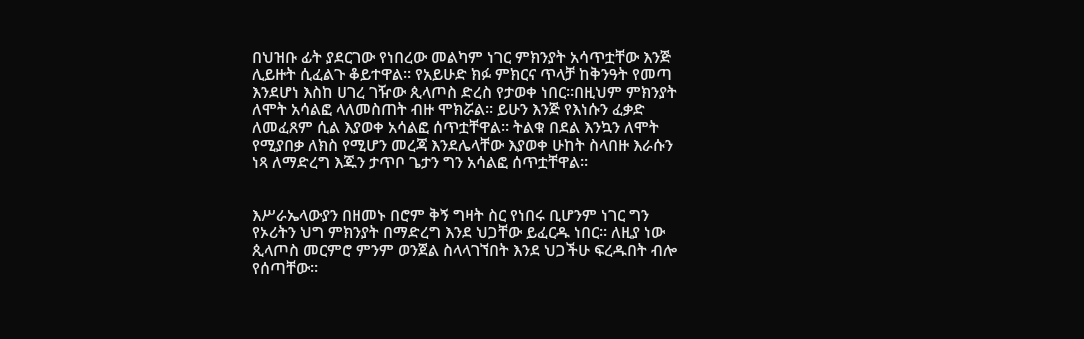በህዝቡ ፊት ያደርገው የነበረው መልካም ነገር ምክንያት አሳጥቷቸው እንጅ ሊይዙት ሲፈልጉ ቆይተዋል። የአይሁድ ክፉ ምክርና ጥላቻ ከቅንዓት የመጣ እንደሆነ እስከ ሀገረ ገዥው ጲላጦስ ድረስ የታወቀ ነበር።በዚህም ምክንያት ለሞት አሳልፎ ላለመስጠት ብዙ ሞክሯል። ይሁን እንጅ የእነሱን ፈቃድ ለመፈጸም ሲል እያወቀ አሳልፎ ሰጥቷቸዋል። ትልቁ በደል እንኳን ለሞት የሚያበቃ ለክስ የሚሆን መረጃ እንደሌላቸው እያወቀ ሁከት ስላበዙ እራሱን ነጻ ለማድረግ እጁን ታጥቦ ጌታን ግን አሳልፎ ሰጥቷቸዋል።


እሥራኤላውያን በዘመኑ በሮም ቅኝ ግዛት ስር የነበሩ ቢሆንም ነገር ግን የኦሪትን ህግ ምክንያት በማድረግ እንደ ህጋቸው ይፈርዱ ነበር። ለዚያ ነው ጲላጦስ መርምሮ ምንም ወንጀል ስላላገኘበት እንደ ህጋችሁ ፍረዱበት ብሎ የሰጣቸው።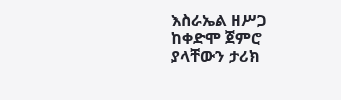እስራኤል ዘሥጋ ከቀድሞ ጀምሮ ያላቸውን ታሪክ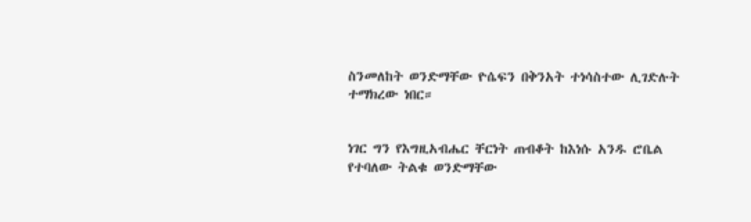ስንመለከት ወንድማቸው ዮሴፍን በቅንአት ተነሳስተው ሊገድሉት ተማክረው ነበር።


ነገር ግን የእግዚአብሔር ቸርነት ጠብቆት ከእነሱ አንዱ ሮቤል የተባለው ትልቁ ወንድማቸው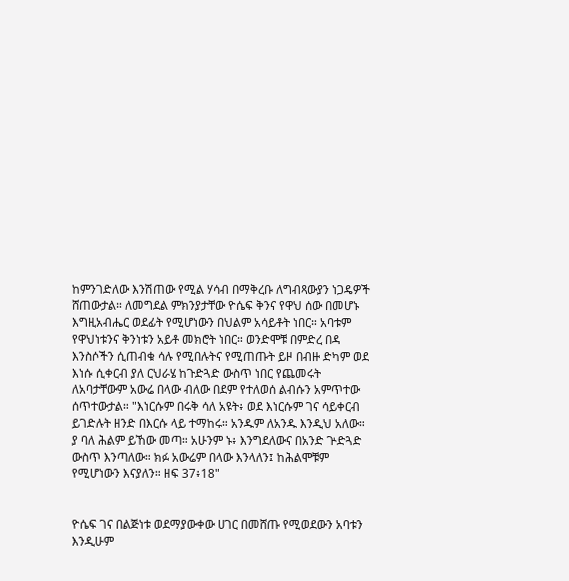ከምንገድለው እንሽጠው የሚል ሃሳብ በማቅረቡ ለግብጻውያን ነጋዴዎች ሸጠውታል። ለመግደል ምክንያታቸው ዮሴፍ ቅንና የዋህ ሰው በመሆኑ እግዚአብሔር ወደፊት የሚሆነውን በህልም አሳይቶት ነበር። አባቱም የዋህነቱንና ቅንነቱን አይቶ መክሮት ነበር። ወንድሞቹ በምድረ በዳ እንስሶችን ሲጠብቁ ሳሉ የሚበሉትና የሚጠጡት ይዞ በብዙ ድካም ወደ እነሱ ሲቀርብ ያለ ርህራሄ ከጉድጓድ ውስጥ ነበር የጨመሩት ለአባታቸውም አውሬ በላው ብለው በደም የተለወሰ ልብሱን አምጥተው ሰጥተውታል። "እነርሱም በሩቅ ሳለ አዩት፥ ወደ እነርሱም ገና ሳይቀርብ ይገድሉት ዘንድ በእርሱ ላይ ተማከሩ። አንዱም ለአንዱ እንዲህ አለው። ያ ባለ ሕልም ይኸው መጣ። አሁንም ኑ፥ እንግደለውና በአንድ ጕድጓድ ውስጥ እንጣለው። ክፉ አውሬም በላው እንላለን፤ ከሕልሞቹም የሚሆነውን እናያለን። ዘፍ 37፥18"


ዮሴፍ ገና በልጅነቱ ወደማያውቀው ሀገር በመሸጡ የሚወደውን አባቱን እንዲሁም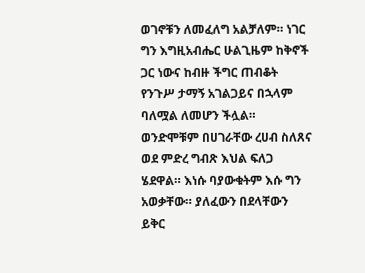ወገኖቹን ለመፈለግ አልቻለም። ነገር ግን እግዚአብሔር ሁልጊዜም ከቅኖች ጋር ነውና ከብዙ ችግር ጠብቆት የንጉሥ ታማኝ አገልጋይና በኋላም ባለሟል ለመሆን ችሏል። ወንድሞቹም በሀገራቸው ረሀብ ስለጸና ወደ ምድረ ግብጽ እህል ፍለጋ ሄደዋል። እነሱ ባያውቁትም እሱ ግን አወቃቸው። ያለፈውን በደላቸውን ይቅር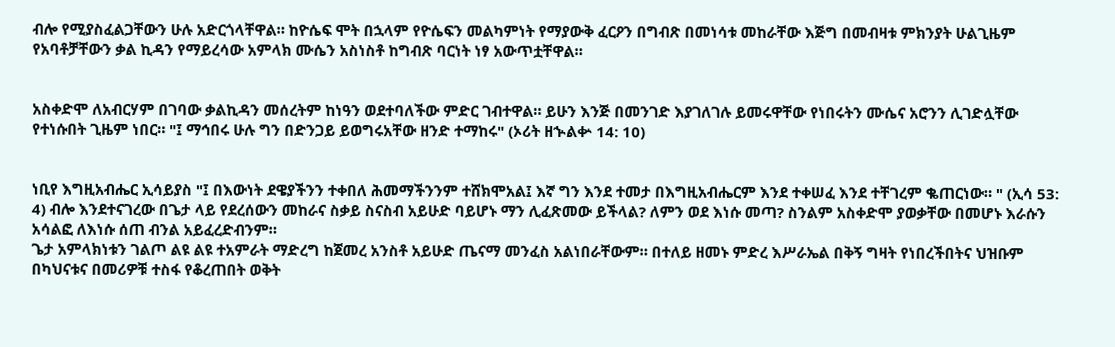ብሎ የሚያስፈልጋቸውን ሁሉ አድርጎላቸዋል። ከዮሴፍ ሞት በኋላም የዮሴፍን መልካምነት የማያውቅ ፈርዖን በግብጽ በመነሳቱ መከራቸው እጅግ በመብዛቱ ምክንያት ሁልጊዜም የአባቶቻቸውን ቃል ኪዳን የማይረሳው አምላክ ሙሴን አስነስቶ ከግብጽ ባርነት ነፃ አውጥቷቸዋል።


አስቀድሞ ለአብርሃም በገባው ቃልኪዳን መሰረትም ከነዓን ወደተባለችው ምድር ገብተዋል። ይሁን እንጅ በመንገድ እያገለገሉ ይመሩዋቸው የነበሩትን ሙሴና አሮንን ሊገድሏቸው የተነሱበት ጊዜም ነበር። "፤ ማኅበሩ ሁሉ ግን በድንጋይ ይወግሩአቸው ዘንድ ተማከሩ" (ኦሪት ዘኍልቍ 14: 10)


ነቢየ እግዚአብሔር ኢሳይያስ "፤ በእውነት ደዌያችንን ተቀበለ ሕመማችንንም ተሸክሞአል፤ እኛ ግን እንደ ተመታ በእግዚአብሔርም እንደ ተቀሠፈ እንደ ተቸገረም ቈጠርነው። " (ኢሳ 53: 4) ብሎ እንደተናገረው በጌታ ላይ የደረሰውን መከራና ስቃይ ስናስብ አይሁድ ባይሆኑ ማን ሊፈጽመው ይችላል? ለምን ወደ እነሱ መጣ? ስንልም አስቀድሞ ያወቃቸው በመሆኑ እራሱን አሳልፎ ለእነሱ ሰጠ ብንል አይፈረድብንም።
ጌታ አምላክነቱን ገልጦ ልዩ ልዩ ተአምራት ማድረግ ከጀመረ አንስቶ አይሁድ ጤናማ መንፈስ አልነበራቸውም። በተለይ ዘመኑ ምድረ እሥራኤል በቅኝ ግዛት የነበረችበትና ህዝቡም በካህናቱና በመሪዎቹ ተስፋ የቆረጠበት ወቅት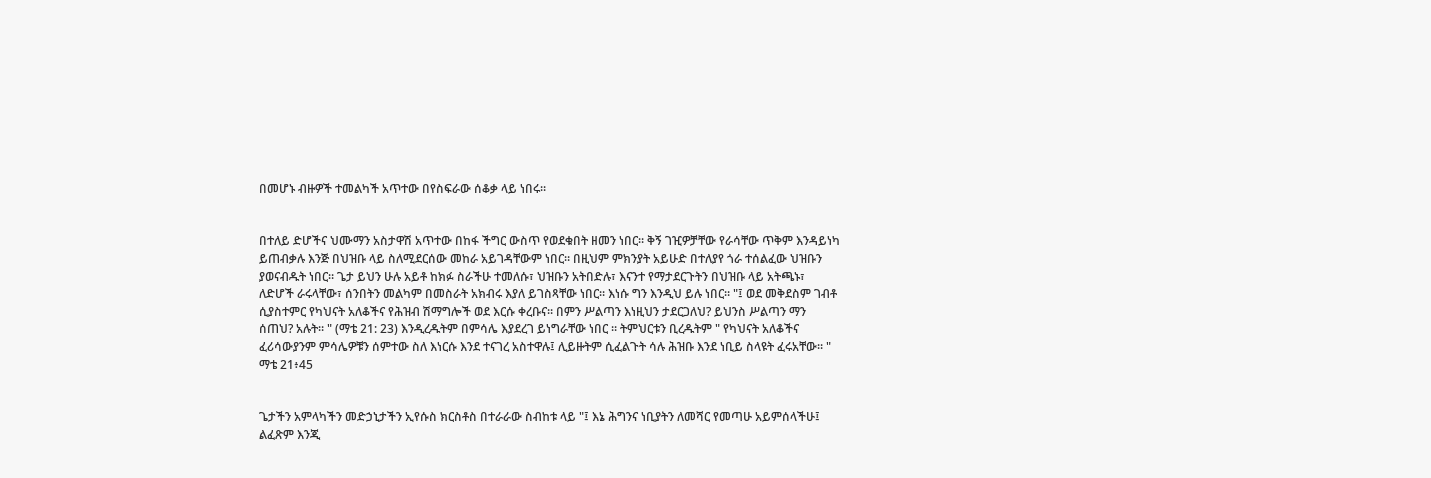በመሆኑ ብዙዎች ተመልካች አጥተው በየስፍራው ሰቆቃ ላይ ነበሩ።


በተለይ ድሆችና ህሙማን አስታዋሽ አጥተው በከፋ ችግር ውስጥ የወደቁበት ዘመን ነበር። ቅኝ ገዢዎቻቸው የራሳቸው ጥቅም እንዳይነካ ይጠብቃሉ እንጅ በህዝቡ ላይ ስለሚደርሰው መከራ አይገዳቸውም ነበር። በዚህም ምክንያት አይሁድ በተለያየ ጎራ ተሰልፈው ህዝቡን ያወናብዱት ነበር። ጌታ ይህን ሁሉ አይቶ ከክፉ ስራችሁ ተመለሱ፣ ህዝቡን አትበድሉ፣ እናንተ የማታደርጉትን በህዝቡ ላይ አትጫኑ፣ ለድሆች ራሩላቸው፣ ሰንበትን መልካም በመስራት አክብሩ እያለ ይገስጻቸው ነበር። እነሱ ግን እንዲህ ይሉ ነበር። "፤ ወደ መቅደስም ገብቶ ሲያስተምር የካህናት አለቆችና የሕዝብ ሽማግሎች ወደ እርሱ ቀረቡና። በምን ሥልጣን እነዚህን ታደርጋለህ? ይህንስ ሥልጣን ማን ሰጠህ? አሉት። " (ማቴ 21: 23) እንዲረዱትም በምሳሌ እያደረገ ይነግራቸው ነበር ። ትምህርቱን ቢረዱትም " የካህናት አለቆችና ፈሪሳውያንም ምሳሌዎቹን ሰምተው ስለ እነርሱ እንደ ተናገረ አስተዋሉ፤ ሊይዙትም ሲፈልጉት ሳሉ ሕዝቡ እንደ ነቢይ ስላዩት ፈሩአቸው። " ማቴ 21፥45


ጌታችን አምላካችን መድኃኒታችን ኢየሱስ ክርስቶስ በተራራው ስብከቱ ላይ "፤ እኔ ሕግንና ነቢያትን ለመሻር የመጣሁ አይምሰላችሁ፤ ልፈጽም እንጂ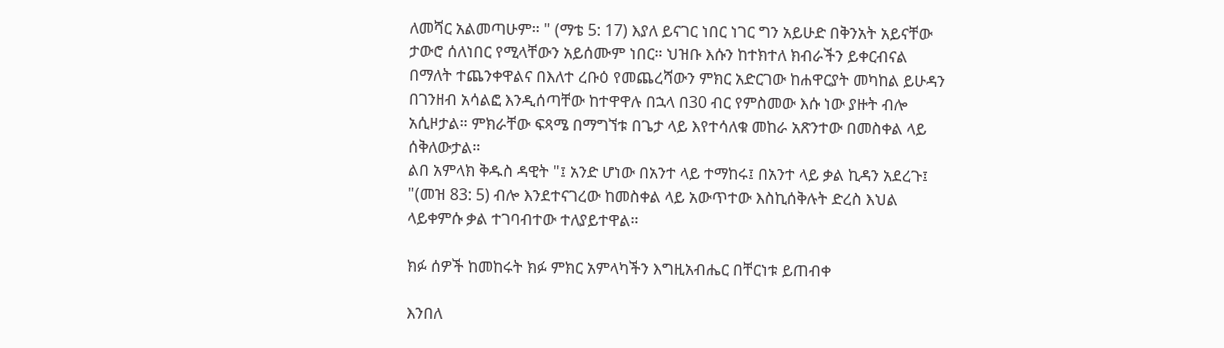ለመሻር አልመጣሁም። " (ማቴ 5: 17) እያለ ይናገር ነበር ነገር ግን አይሁድ በቅንአት አይናቸው ታውሮ ሰለነበር የሚላቸውን አይሰሙም ነበር። ህዝቡ እሱን ከተክተለ ክብራችን ይቀርብናል በማለት ተጨንቀዋልና በእለተ ረቡዕ የመጨረሻውን ምክር አድርገው ከሐዋርያት መካከል ይሁዳን በገንዘብ አሳልፎ እንዲሰጣቸው ከተዋዋሉ በኋላ በ30 ብር የምስመው እሱ ነው ያዙት ብሎ አሲዞታል። ምክራቸው ፍጻሜ በማግኘቱ በጌታ ላይ እየተሳለቁ መከራ አጽንተው በመስቀል ላይ ሰቅለውታል።
ልበ አምላክ ቅዱስ ዳዊት "፤ አንድ ሆነው በአንተ ላይ ተማከሩ፤ በአንተ ላይ ቃል ኪዳን አደረጉ፤ "(መዝ 83: 5) ብሎ እንደተናገረው ከመስቀል ላይ አውጥተው እስኪሰቅሉት ድረስ እህል ላይቀምሱ ቃል ተገባብተው ተለያይተዋል።

ክፉ ሰዎች ከመከሩት ክፉ ምክር አምላካችን እግዚአብሔር በቸርነቱ ይጠብቀ

እንበለ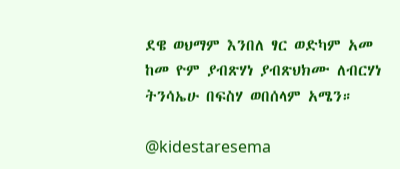ደዌ ወህማም እንበለ ፃር ወድካም አመ ከመ ዮም ያብጽሃነ ያብጽህክሙ ለብርሃነ ትንሳኤሁ በፍስሃ ወበሰላም አሜን።

@kidestaresema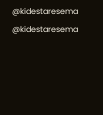@kidestaresema
@kidestaresema